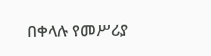በቀላሉ የመሥሪያ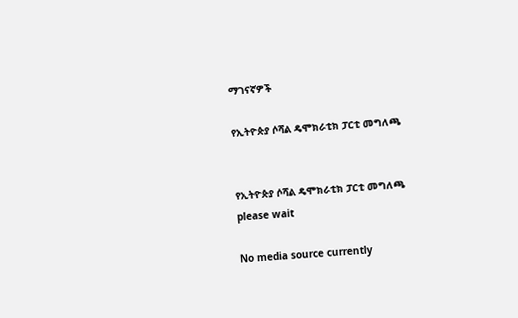ማገናኛዎች

የኢትዮጵያ ሶሻል ዴሞክራቲክ ፓርቲ መግለጫ


የኢትዮጵያ ሶሻል ዴሞክራቲክ ፓርቲ መግለጫ
please wait

No media source currently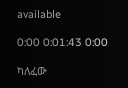available

0:00 0:01:43 0:00

ካለፈው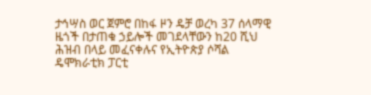ታኅሣስ ወር ጀምሮ በከፋ ዞን ዴቻ ወረካ 37 ሰላማዊ ዜጎች በታጠቁ ኃይሎች መገደላቸውን ከ20 ሺህ ሕዝብ በላይ መፈናቀሉና የኢትዮጵያ ሶሻል ዴሞክራቲክ ፓርቲ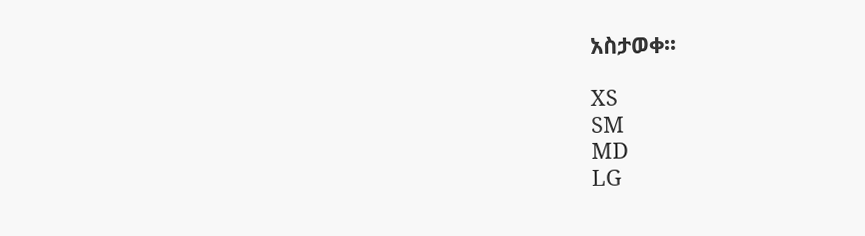አስታወቀ፡፡

XS
SM
MD
LG